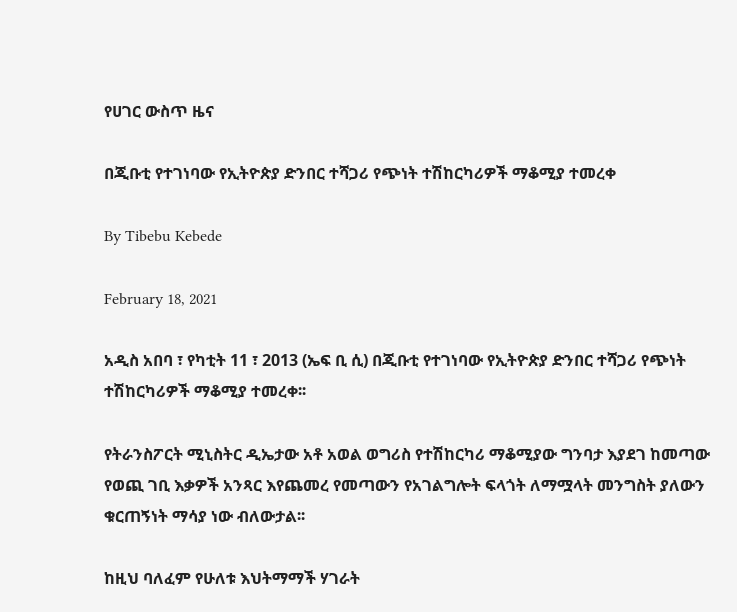የሀገር ውስጥ ዜና

በጂቡቲ የተገነባው የኢትዮጵያ ድንበር ተሻጋሪ የጭነት ተሽከርካሪዎች ማቆሚያ ተመረቀ

By Tibebu Kebede

February 18, 2021

አዲስ አበባ ፣ የካቲት 11 ፣ 2013 (ኤፍ ቢ ሲ) በጂቡቲ የተገነባው የኢትዮጵያ ድንበር ተሻጋሪ የጭነት ተሽከርካሪዎች ማቆሚያ ተመረቀ፡፡

የትራንስፖርት ሚኒስትር ዲኤታው አቶ አወል ወግሪስ የተሽከርካሪ ማቆሚያው ግንባታ እያደገ ከመጣው የወጪ ገቢ እቃዎች አንጻር እየጨመረ የመጣውን የአገልግሎት ፍላጎት ለማሟላት መንግስት ያለውን ቁርጠኝነት ማሳያ ነው ብለውታል፡፡

ከዚህ ባለፈም የሁለቱ እህትማማች ሃገራት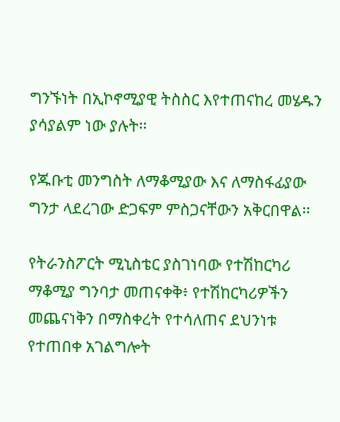ግንኙነት በኢኮኖሚያዊ ትስስር እየተጠናከረ መሄዱን ያሳያልም ነው ያሉት፡፡

የጁቡቲ መንግስት ለማቆሚያው እና ለማስፋፊያው ግንታ ላደረገው ድጋፍም ምስጋናቸውን አቅርበዋል፡፡

የትራንስፖርት ሚኒስቴር ያስገነባው የተሽከርካሪ ማቆሚያ ግንባታ መጠናቀቅ፥ የተሽከርካሪዎችን መጨናነቅን በማስቀረት የተሳለጠና ደህንነቱ የተጠበቀ አገልግሎት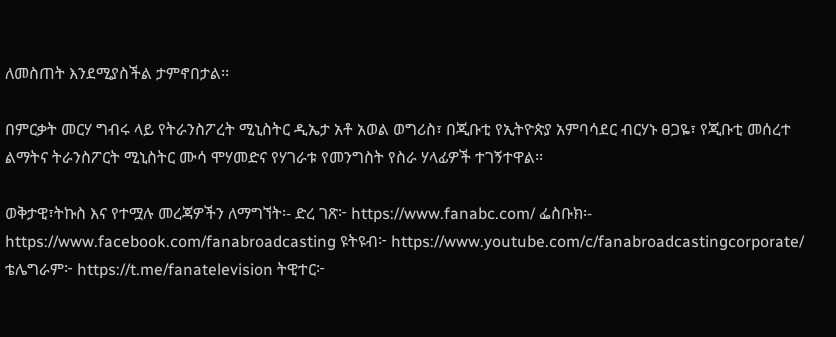ለመስጠት እንደሚያስችል ታምኖበታል፡፡

በምርቃት መርሃ ግብሩ ላይ የትራንስፖረት ሚኒስትር ዲኤታ አቶ አወል ወግሪስ፣ በጂቡቲ የኢትዮጵያ አምባሳደር ብርሃኑ ፀጋዬ፣ የጂቡቲ መሰረተ ልማትና ትራንስፖርት ሚኒስትር ሙሳ ሞሃመድና የሃገራቱ የመንግስት የስራ ሃላፊዎች ተገኝተዋል፡፡

ወቅታዊ፣ትኩስ እና የተሟሉ መረጃዎችን ለማግኘት፡- ድረ ገጽ፦ https://www.fanabc.com/ ፌስቡክ፡- https://www.facebook.com/fanabroadcasting ዩትዩብ፦ https://www.youtube.com/c/fanabroadcastingcorporate/ ቴሌግራም፦ https://t.me/fanatelevision ትዊተር፦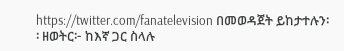https://twitter.com/fanatelevision በመወዳጀት ይከታተሉን፡፡ ዘወትር፦ ከእኛ ጋር ስላሉ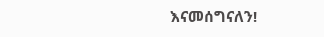እናመሰግናለን!